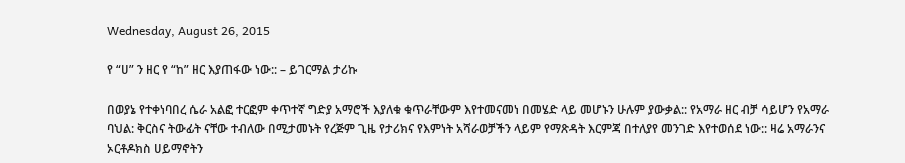Wednesday, August 26, 2015

የ “ሀ” ን ዘር የ “ከ” ዘር እያጠፋው ነው:: – ይገርማል ታሪኩ

በወያኔ የተቀነባበረ ሴራ አልፎ ተርፎም ቀጥተኛ ግድያ አማሮች እያለቁ ቁጥራቸውም እየተመናመነ በመሄድ ላይ መሆኑን ሁሉም ያውቃል:: የአማራ ዘር ብቻ ሳይሆን የአማራ ባህል: ቅርስና ትውፊት ናቸው ተብለው በሚታመኑት የረጅም ጊዜ የታሪክና የእምነት አሻራወቻችን ላይም የማጽዳት እርምጃ በተለያየ መንገድ እየተወሰደ ነው:: ዛሬ አማራንና ኦርቶዶክስ ሀይማኖትን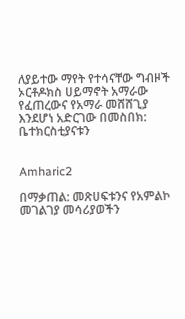ለያይተው ማየት የተሳናቸው ግብዞች ኦርቶዶክስ ሀይማኖት አማራው የፈጠረውና የአማራ መሸሸጊያ እንደሆነ አድርገው በመስበክ: ቤተክርስቲያናቱን


Amharic2

በማቃጠል: መጽሀፍቱንና የአምልኮ መገልገያ መሳሪያወችን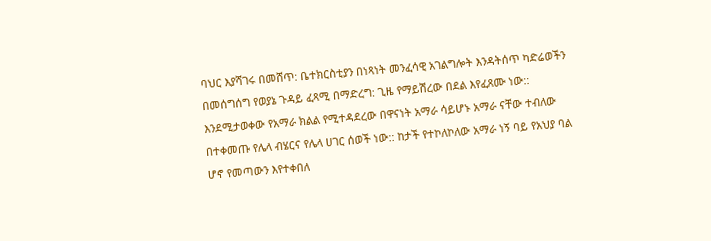ባህር እያሻገሩ በመሸጥ: ቤተክርስቲያን በነጻነት መንፈሳዊ አገልግሎት እንዳትሰጥ ካድሬወችን በመሰግሰግ የወያኔ ጉዳይ ፈጻሚ በማድረግ: ጊዜ የማይሽረው በደል እየፈጸሙ ነው:: እንደሚታወቀው የአማራ ክልል የሚተዳደረው በዋናነት አማራ ሳይሆኑ አማራ ናቸው ተብለው በተቀመጡ የሌላ ብሄርና የሌላ ሀገር ሰወች ነው:: ከታች የተኮለኮለው አማራ ነኝ ባይ የአህያ ባል ሆኖ የመጣውን እየተቀበለ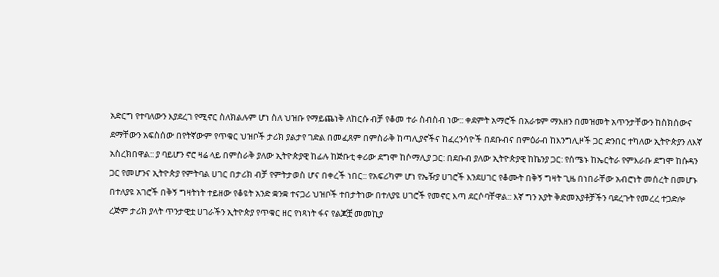አድርግ የተባለውን እያደረገ የሚኖር ስለክልሉም ሆነ ስለ ህዝቡ የማይጨነቅ ለከርሱ ብቻ የቆመ ተራ ስብስብ ነው:: ቀደምት አማሮች በአራቱም ማእዘን በመዝመት አጥንታቸውን ከስክሰውና ደማቸውን አፍስሰው በየትኛውም የጥቁር ህዝቦች ታሪክ ያልታየ ገድል በመፈጸም በምስራቅ ከጣሊያኖችና ከፈረንሳዮች በደቡብና በምዕራብ ከእንግሊዞች ጋር ድንበር ተካለው ኢትዮጵያን ለእኛ አስረክበዋል:: ያ ባይሆን ኖሮ ዛሬ ላይ በምስራቅ ያለው ኢትዮጵያዊ ከፊሉ ከጅቡቲ ቀሪው ደግሞ ከሶማሊያ ጋር: በደቡብ ያለው ኢትዮጵያዊ ከኬንያ ጋር: የሰሜኑ ከኤርትራ የምእራቡ ደግሞ ከሱዳን ጋር የመሆንና ኢትዮጵያ የምትባል ሀገር በታሪክ ብቻ የምትታወስ ሆና በቀረች ነበር:: የአፍሪካም ሆነ የኤዥያ ሀገሮች እንደሀገር የቆሙት በቅኝ ግዛት ጊዜ በነበራቸው አብሮነት መሰረት በመሆኑ በተለያዩ አገሮች በቅኝ ግዛትነት ተይዘው የቆዩት አንድ ቋንቋ ተናጋሪ ህዝቦች ተበታትነው በተለያዩ ሀገሮች የመኖር እጣ ደርሶባቸዋል:: እኛ ግን አያት ቅድመአያቶቻችን ባደረጉት የመረረ ተጋድሎ ረጅም ታሪክ ያላት ጥንታዊቷ ሀገራችን ኢትዮጵያ የጥቁር ዘር የነጻነት ፋና የልጆቿ መመኪያ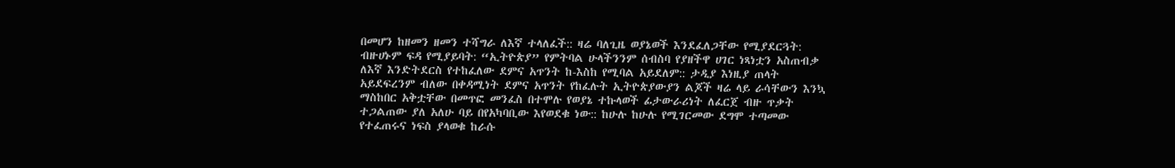በመሆን ከዘመን ዘመን ተሻግራ ለእኛ ተላለፈች:: ዛሬ ባለጊዜ ወያኔወች እንደፈለጋቸው የሚያደርጓት: ብዙሀኑም ፍዳ የሚያይባት: “ኢትዮጵያ” የምትባል ሁላችንንም ሰብስባ የያዘችዋ ሀገር ነጻነቷን አስጠብቃ ለእኛ እንድትደርስ የተከፈለው ደምና አጥንት ከ-እስከ የሚባል አይደለም:: ታዲያ እነዚያ ጠላት አይደፍረንም ብለው በቀዳሚነት ደምና አጥንት የከፈሉት ኢትዮጵያውያን ልጆች ዛሬ ላይ ራሳቸውን እንኳ ማስከበር አቅቷቸው በመጥፎ መንፈስ በተሞሉ የወያኔ ተኩላወች ፊታውራሪነት ለፈርጀ ብዙ ጥቃት ተጋልጠው ያለ አለሁ ባይ በየአካባቢው እየወደቁ ነው:: ከሁሉ ከሁሉ የሚገርመው ደግሞ ተጣመው የተፈጠሩና ነፍስ ያላወቁ ከራሱ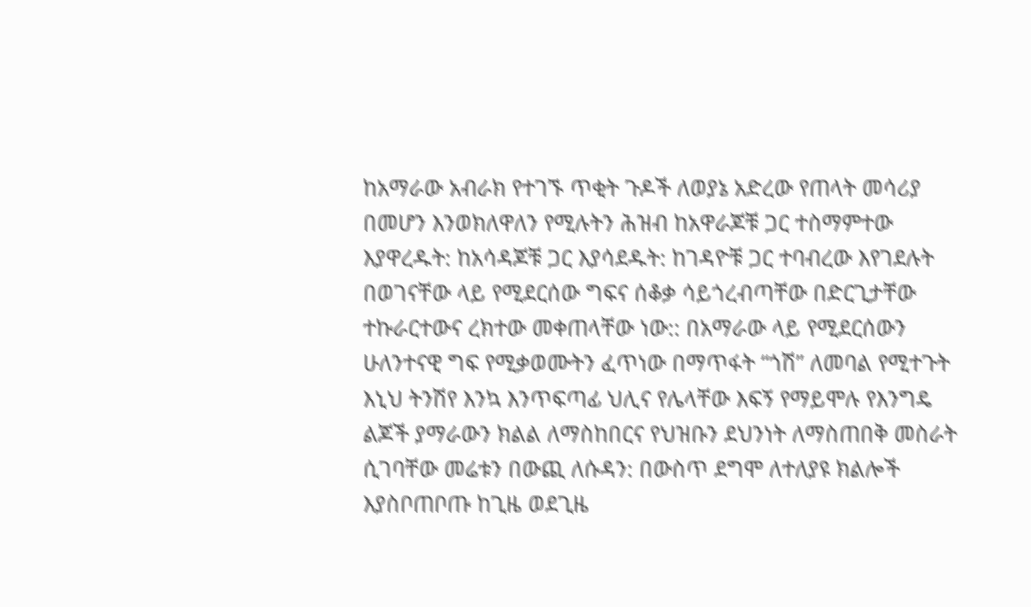ከአማራው አብራክ የተገኙ ጥቂት ጉዶች ለወያኔ አድረው የጠላት መሳሪያ በመሆን እንወክለዋለን የሚሉትን ሕዝብ ከአዋራጆቹ ጋር ተስማምተው እያዋረዱት: ከአሳዳጆቹ ጋር እያሳደዱት: ከገዳዮቹ ጋር ተባብረው እየገደሉት በወገናቸው ላይ የሚደርሰው ግፍና ሰቆቃ ሳይጎረብጣቸው በድርጊታቸው ተኩራርተውና ረክተው መቀጠላቸው ነው:: በአማራው ላይ የሚደርሰውን ሁለንተናዊ ግፍ የሚቃወሙትን ፈጥነው በማጥፋት “ጎሽ” ለመባል የሚተጉት እኒህ ትንሽየ እንኳ እንጥፍጣፊ ህሊና የሌላቸው እፍኝ የማይሞሉ የእንግዴ ልጆች ያማራውን ክልል ለማስከበርና የህዝቡን ደህንነት ለማስጠበቅ መስራት ሲገባቸው መሬቱን በውጪ ለሱዳን: በውስጥ ደግሞ ለተለያዩ ክልሎች እያስቦጠቦጡ ከጊዜ ወደጊዜ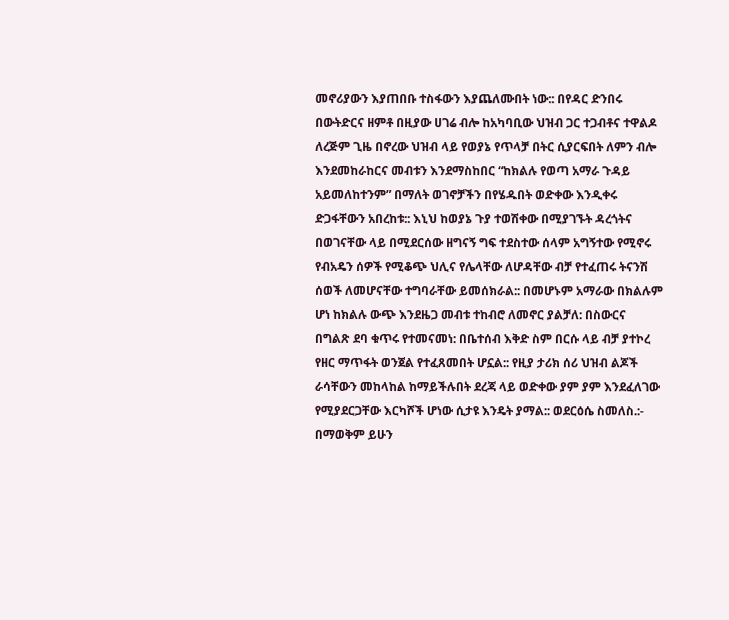መኖሪያውን እያጠበቡ ተስፋውን እያጨለሙበት ነው:: በየዳር ድንበሩ በውትድርና ዘምቶ በዚያው ሀገሬ ብሎ ከአካባቢው ህዝብ ጋር ተጋብቶና ተዋልዶ ለረጅም ጊዜ በኖረው ህዝብ ላይ የወያኔ የጥላቻ በትር ሲያርፍበት ለምን ብሎ እንደመከራከርና መብቱን እንደማስከበር “ከክልሉ የወጣ አማራ ጉዳይ አይመለከተንም” በማለት ወገኖቻችን በየሄዱበት ወድቀው እንዲቀሩ ድጋፋቸውን አበረከቱ:: እኒህ ከወያኔ ጉያ ተወሽቀው በሚያገኙት ዳረጎትና በወገናቸው ላይ በሚደርሰው ዘግናኝ ግፍ ተደስተው ሰላም አግኝተው የሚኖሩ የብአዴን ሰዎች የሚቆጭ ህሊና የሌላቸው ለሆዳቸው ብቻ የተፈጠሩ ትናንሽ ሰወች ለመሆናቸው ተግባራቸው ይመሰክራል:: በመሆኑም አማራው በክልሉም ሆነ ከክልሉ ውጭ እንደዜጋ መብቱ ተከብሮ ለመኖር ያልቻለ: በስውርና በግልጽ ደባ ቁጥሩ የተመናመነ: በቤተሰብ እቅድ ስም በርሱ ላይ ብቻ ያተኮረ የዘር ማጥፋት ወንጀል የተፈጸመበት ሆኗል:: የዚያ ታሪክ ሰሪ ህዝብ ልጆች ራሳቸውን መከላከል ከማይችሉበት ደረጃ ላይ ወድቀው ያም ያም እንደፈለገው የሚያደርጋቸው እርካሾች ሆነው ሲታዩ እንዴት ያማል:: ወደርዕሴ ስመለስ.:- በማወቅም ይሁን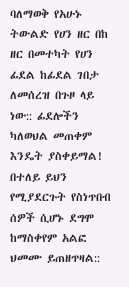ባለማወቅ የአሁኑ ትውልድ የሀን ዘር በከ ዘር በመተካት የሀን ፊደል ከፊደል ገበታ ለመሰረዝ በጉዞ ላይ ነው:: ፊደሎችን ካለወህል መጠቀም እንዴት ያስቀይማል! በተለይ ይህን የሚያደርጉት የስነጥበብ ሰዎች ሲሆኑ ደግሞ ከማስቀየም አልፎ ህመሙ ይጠዘጥዛል::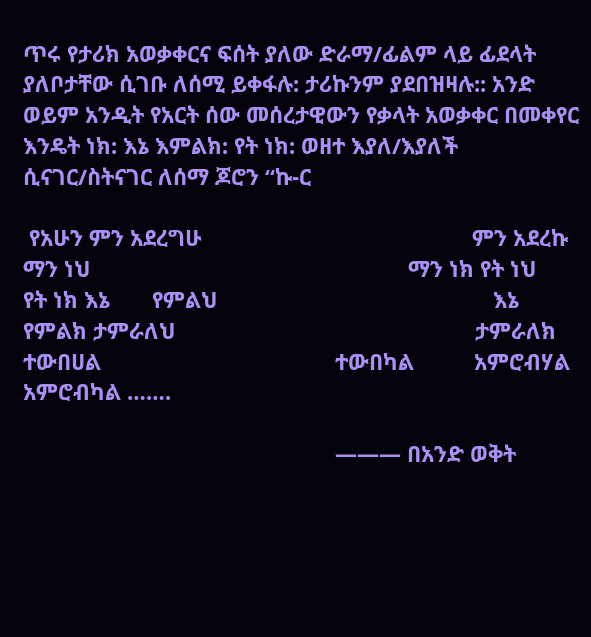ጥሩ የታሪክ አወቃቀርና ፍሰት ያለው ድራማ/ፊልም ላይ ፊደላት ያለቦታቸው ሲገቡ ለሰሚ ይቀፋሉ: ታሪኩንም ያደበዝዛሉ:: አንድ ወይም አንዲት የአርት ሰው መሰረታዊውን የቃላት አወቃቀር በመቀየር እንዴት ነክ: እኔ እምልክ: የት ነክ: ወዘተ እያለ/እያለች ሲናገር/ስትናገር ለሰማ ጆሮን “ኩ-ር

 የአሁን ምን አደረግሁ                                             ምን አደረኩ ማን ነህ                                                     ማን ነክ የት ነህ                                                     የት ነክ እኔ       የምልህ                                              እኔ የምልክ ታምራለህ                                                  ታምራለክ ተውበሀል                                       ተውበካል          አምሮብሃል                               አምሮብካል …….

                                                    ——— በአንድ ወቅት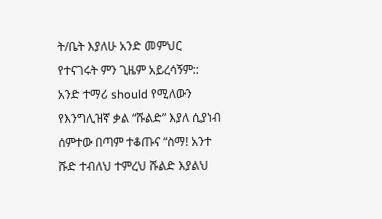ት/ቤት እያለሁ አንድ መምህር የተናገሩት ምን ጊዜም አይረሳኝም:: አንድ ተማሪ should የሚለውን የእንግሊዝኛ ቃል “ሹልድ” እያለ ሲያነብ ሰምተው በጣም ተቆጡና “ስማ! አንተ ሹድ ተብለህ ተምረህ ሹልድ እያልህ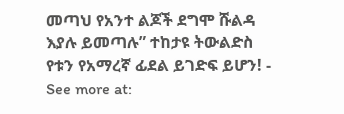መጣህ የአንተ ልጆች ደግሞ ሹልዳ እያሉ ይመጣሉ” ተከታዩ ትውልድስ የቱን የአማረኛ ፊደል ይገድፍ ይሆን! - See more at: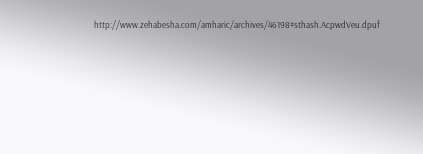http://www.zehabesha.com/amharic/archives/46198#sthash.AcpwdVeu.dpuf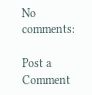No comments:

Post a Comment